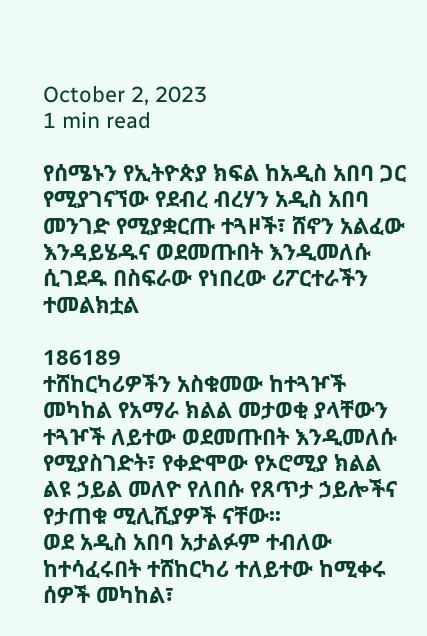October 2, 2023
1 min read

የሰሜኑን የኢትዮጵያ ክፍል ከአዲስ አበባ ጋር የሚያገናኘው የደብረ ብረሃን አዲስ አበባ መንገድ የሚያቋርጡ ተጓዞች፣ ሸኖን አልፈው እንዳይሄዱና ወደመጡበት እንዲመለሱ ሲገደዱ በስፍራው የነበረው ሪፖርተራችን ተመልክቷል

186189
ተሸከርካሪዎችን አስቁመው ከተጓዦች መካከል የአማራ ክልል መታወቂ ያላቸውን ተጓዦች ለይተው ወደመጡበት እንዲመለሱ የሚያስገድት፣ የቀድሞው የኦሮሚያ ክልል ልዩ ኃይል መለዮ የለበሱ የጸጥታ ኃይሎችና የታጠቁ ሚሊሺያዎች ናቸው፡፡
ወደ አዲስ አበባ አታልፉም ተብለው ከተሳፈሩበት ተሸከርካሪ ተለይተው ከሚቀሩ ሰዎች መካከል፣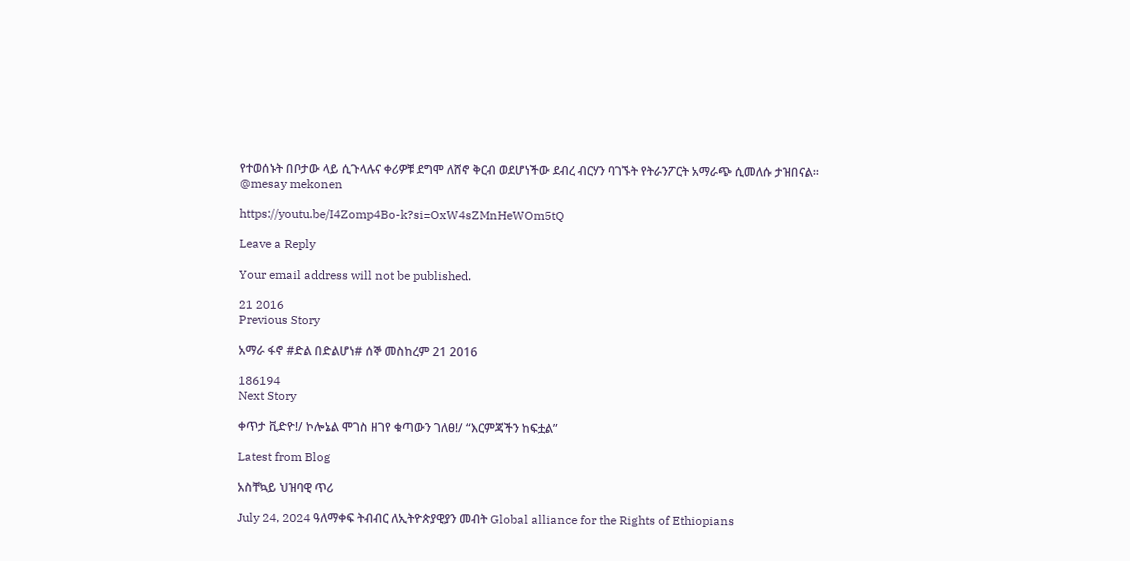የተወሰኑት በቦታው ላይ ሲጉላሉና ቀሪዎቹ ደግሞ ለሸኖ ቅርብ ወደሆነችው ደብረ ብርሃን ባገኙት የትራንፖርት አማራጭ ሲመለሱ ታዝበናል፡፡
@mesay mekonen

https://youtu.be/I4Zomp4Bo-k?si=OxW4sZMnHeWOm5tQ

Leave a Reply

Your email address will not be published.

21 2016
Previous Story

አማራ ፋኖ #ድል በድልሆነ# ሰኞ መስከረም 21 2016

186194
Next Story

ቀጥታ ቪድዮ!/ ኮሎኔል ሞገስ ዘገየ ቁጣውን ገለፀ!/ “እርምጃችን ከፍቷል”

Latest from Blog

አስቸኳይ ህዝባዊ ጥሪ

July 24, 2024 ዓለማቀፍ ትብብር ለኢትዮጵያዊያን መብት Global alliance for the Rights of Ethiopians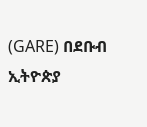(GARE) በደቡብ ኢትዮጵያ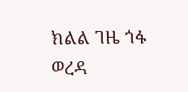ክልል ገዜ ጎፋ ወረዳ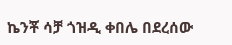ኬንቾ ሳቻ ጎዝዲ ቀበሌ በደረሰው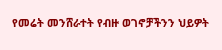የመሬት መንሸራተት የብዙ ወገኖቻችንን ህይዎት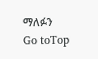ማለፉን
Go toTop